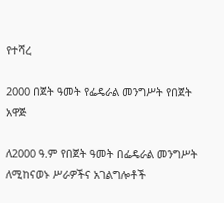የተሻረ

2000 በጀት ዓመት የፌዴራል መንግሥት የበጀት አዋጅ

ለ2000 ዓ.ም የበጀት ዓመት በፌዴራል መንግሥት ለሚከናወኑ ሥራዎችና አገልግሎቶች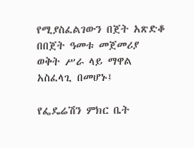የሚያስፈልገውን በጀት አጽድቆ በበጀት ዓመቱ መጀመሪያ ወቅት ሥራ ላይ ማዋል አስፈላጊ በመሆኑ፤

የፌዴሬሽን ምክር ቤት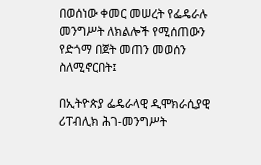በወሰነው ቀመር መሠረት የፌዴራሉ መንግሥት ለክልሎች የሚሰጠውን የድጎማ በጀት መጠን መወሰን ስለሚኖርበት፤

በኢትዮጵያ ፌዴራላዊ ዲሞክራሲያዊ ሪፐብሊክ ሕገ-መንግሥት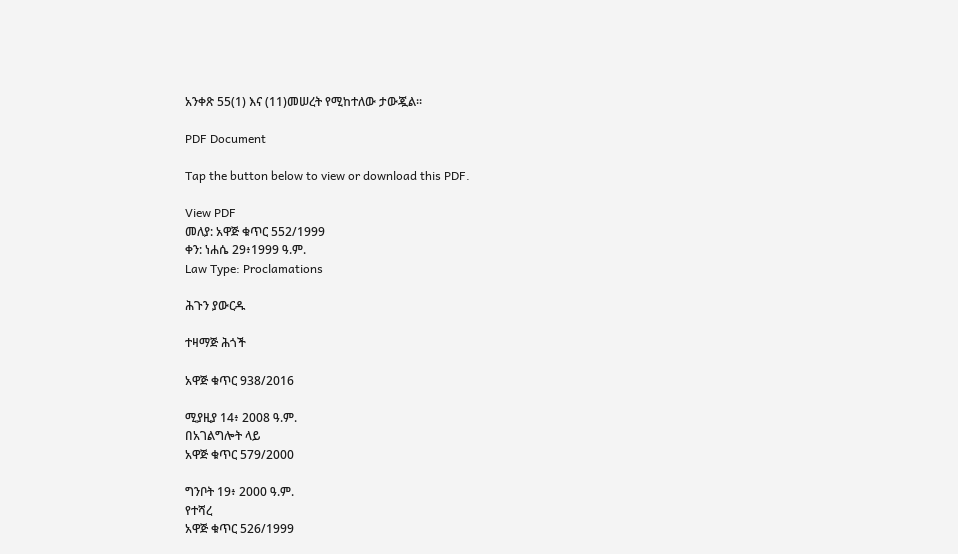አንቀጽ 55(1) እና (11)መሠረት የሚከተለው ታውጇል፡፡

PDF Document

Tap the button below to view or download this PDF.

View PDF
መለያ: አዋጅ ቁጥር 552/1999
ቀን: ነሐሴ 29፥1999 ዓ.ም.
Law Type: Proclamations

ሕጉን ያውርዱ

ተዛማጅ ሕጎች

አዋጅ ቁጥር 938/2016

ሚያዚያ 14፥ 2008 ዓ.ም.
በአገልግሎት ላይ
አዋጅ ቁጥር 579/2000

ግንቦት 19፥ 2000 ዓ.ም.
የተሻረ
አዋጅ ቁጥር 526/1999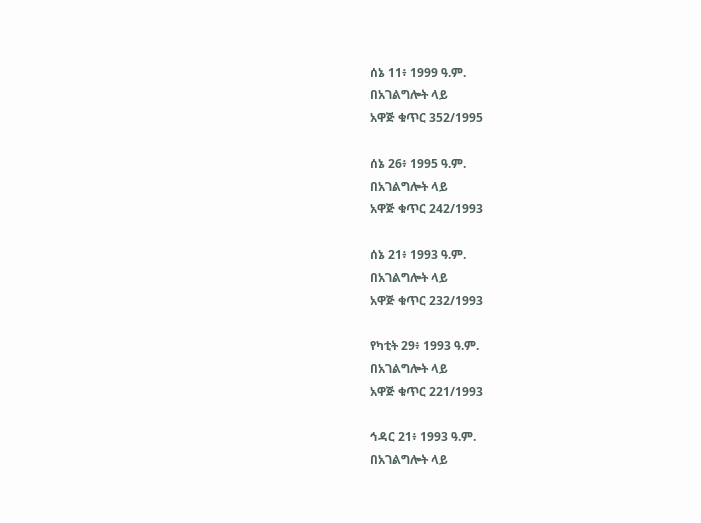ሰኔ 11፥ 1999 ዓ.ም.
በአገልግሎት ላይ
አዋጅ ቁጥር 352/1995

ሰኔ 26፥ 1995 ዓ.ም.
በአገልግሎት ላይ
አዋጅ ቁጥር 242/1993

ሰኔ 21፥ 1993 ዓ.ም.
በአገልግሎት ላይ
አዋጅ ቁጥር 232/1993

የካቲት 29፥ 1993 ዓ.ም.
በአገልግሎት ላይ
አዋጅ ቁጥር 221/1993

ኅዳር 21፥ 1993 ዓ.ም.
በአገልግሎት ላይ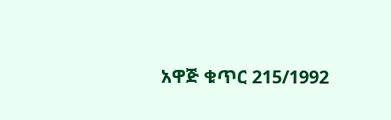አዋጅ ቁጥር 215/1992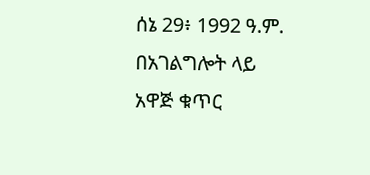ሰኔ 29፥ 1992 ዓ.ም.
በአገልግሎት ላይ
አዋጅ ቁጥር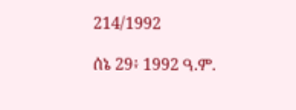214/1992

ሰኔ 29፥ 1992 ዓ.ም.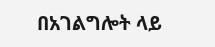በአገልግሎት ላይ